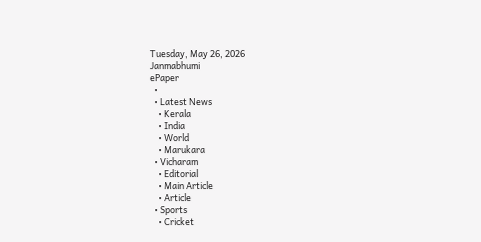Tuesday, May 26, 2026
Janmabhumi
ePaper
  •
  • Latest News
    • Kerala
    • India
    • World
    • Marukara
  • Vicharam
    • Editorial
    • Main Article
    • Article
  • Sports
    • Cricket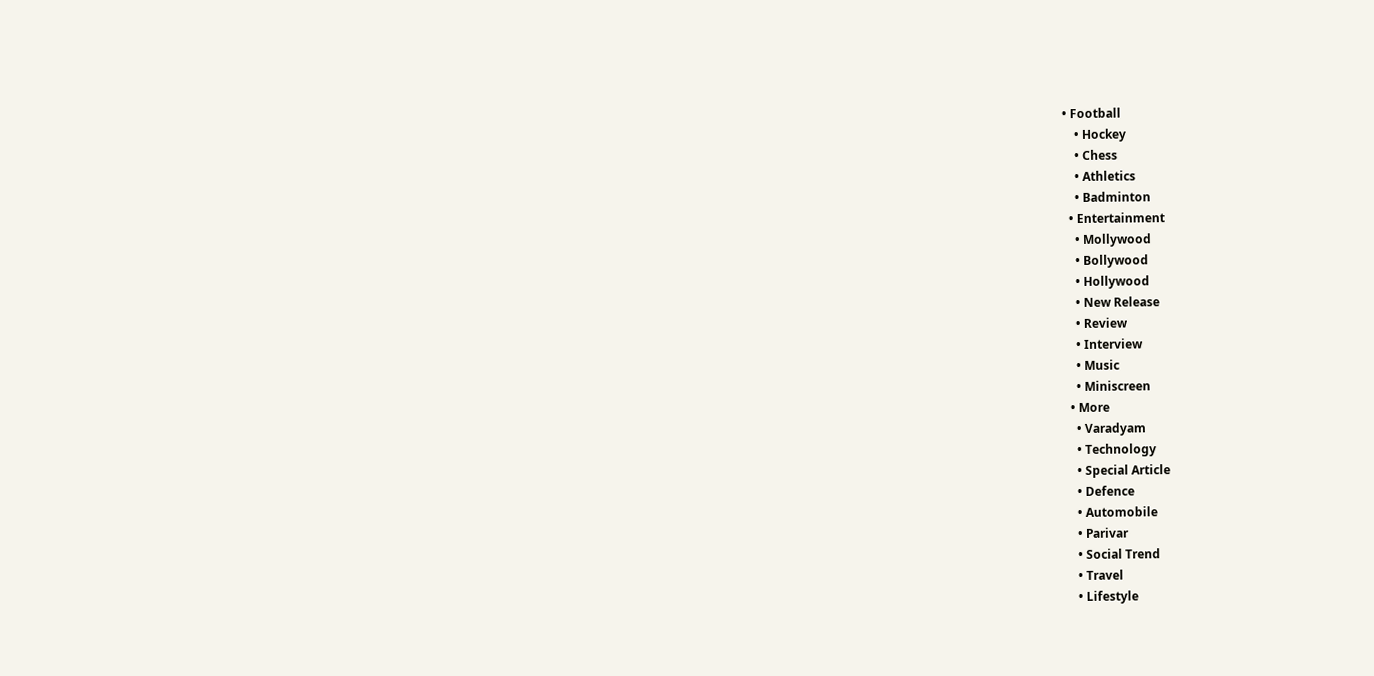• Football
    • Hockey
    • Chess
    • Athletics
    • Badminton
  • Entertainment
    • Mollywood
    • Bollywood
    • Hollywood
    • New Release
    • Review
    • Interview
    • Music
    • Miniscreen
  • More
    • Varadyam
    • Technology
    • Special Article
    • Defence
    • Automobile
    • Parivar
    • Social Trend
    • Travel
    • Lifestyle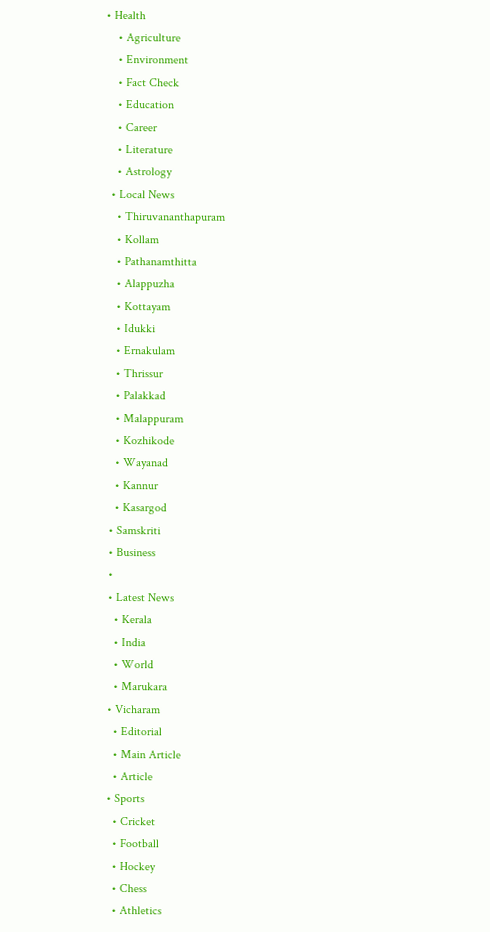• Health
    • Agriculture
    • Environment
    • Fact Check
    • Education
    • Career
    • Literature
    • Astrology
  • Local News
    • Thiruvananthapuram
    • Kollam
    • Pathanamthitta
    • Alappuzha
    • Kottayam
    • Idukki
    • Ernakulam
    • Thrissur
    • Palakkad
    • Malappuram
    • Kozhikode
    • Wayanad
    • Kannur
    • Kasargod
  • Samskriti
  • Business
  •
  • Latest News
    • Kerala
    • India
    • World
    • Marukara
  • Vicharam
    • Editorial
    • Main Article
    • Article
  • Sports
    • Cricket
    • Football
    • Hockey
    • Chess
    • Athletics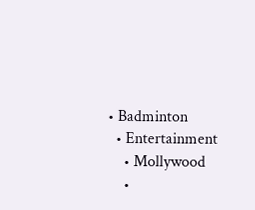• Badminton
  • Entertainment
    • Mollywood
    •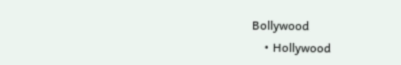Bollywood
    • Hollywood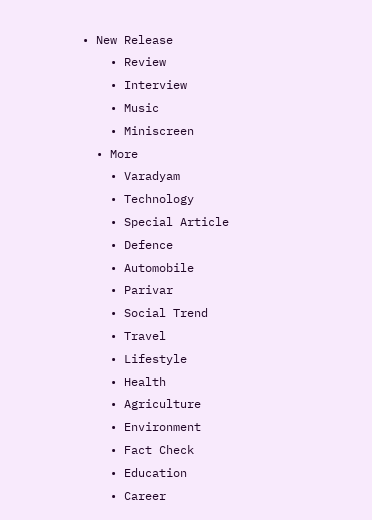• New Release
    • Review
    • Interview
    • Music
    • Miniscreen
  • More
    • Varadyam
    • Technology
    • Special Article
    • Defence
    • Automobile
    • Parivar
    • Social Trend
    • Travel
    • Lifestyle
    • Health
    • Agriculture
    • Environment
    • Fact Check
    • Education
    • Career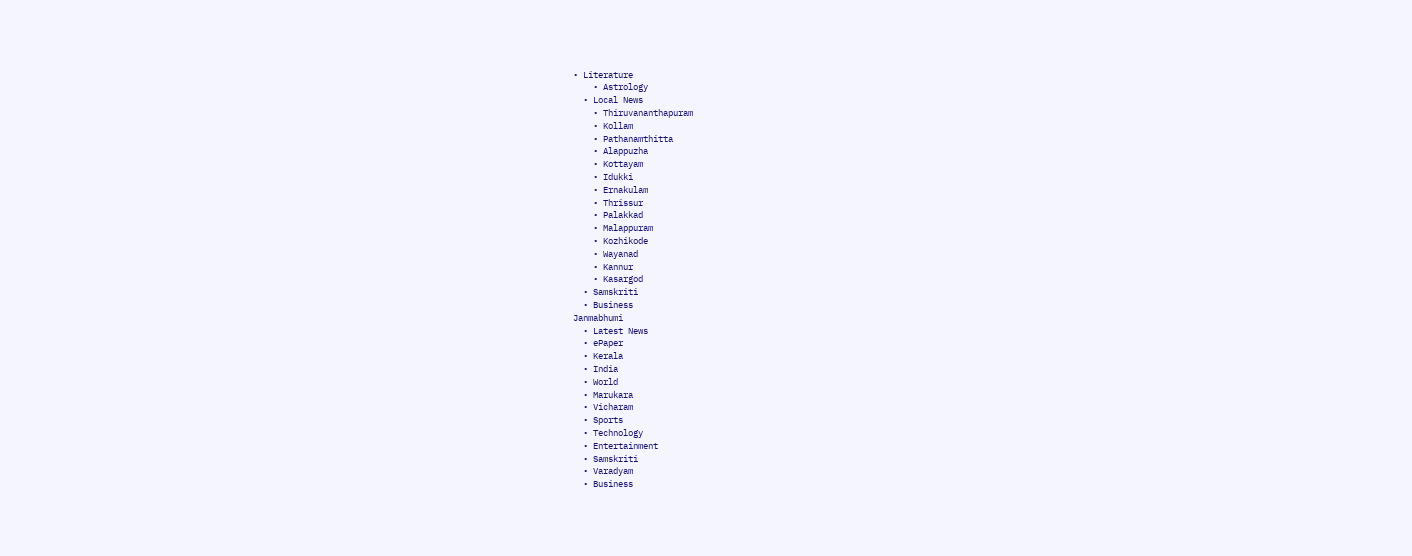• Literature
    • Astrology
  • Local News
    • Thiruvananthapuram
    • Kollam
    • Pathanamthitta
    • Alappuzha
    • Kottayam
    • Idukki
    • Ernakulam
    • Thrissur
    • Palakkad
    • Malappuram
    • Kozhikode
    • Wayanad
    • Kannur
    • Kasargod
  • Samskriti
  • Business
Janmabhumi
  • Latest News
  • ePaper
  • Kerala
  • India
  • World
  • Marukara
  • Vicharam
  • Sports
  • Technology
  • Entertainment
  • Samskriti
  • Varadyam
  • Business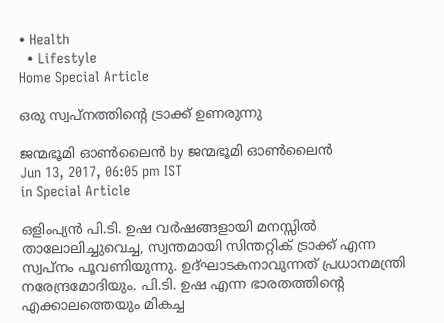• Health
  • Lifestyle
Home Special Article

ഒരു സ്വപ്‌നത്തിന്റെ ട്രാക്ക് ഉണരുന്നു

ജന്മഭൂമി ഓണ്‍ലൈന്‍ by ജന്മഭൂമി ഓണ്‍ലൈന്‍
Jun 13, 2017, 06:05 pm IST
in Special Article

ഒളിംപ്യന്‍ പി.ടി. ഉഷ വര്‍ഷങ്ങളായി മനസ്സില്‍ താലോലിച്ചുവെച്ച, സ്വന്തമായി സിന്തറ്റിക് ട്രാക്ക് എന്ന സ്വപ്‌നം പൂവണിയുന്നു. ഉദ്ഘാടകനാവുന്നത് പ്രധാനമന്ത്രി നരേന്ദ്രമോദിയും. പി.ടി. ഉഷ എന്ന ഭാരതത്തിന്റെ എക്കാലത്തെയും മികച്ച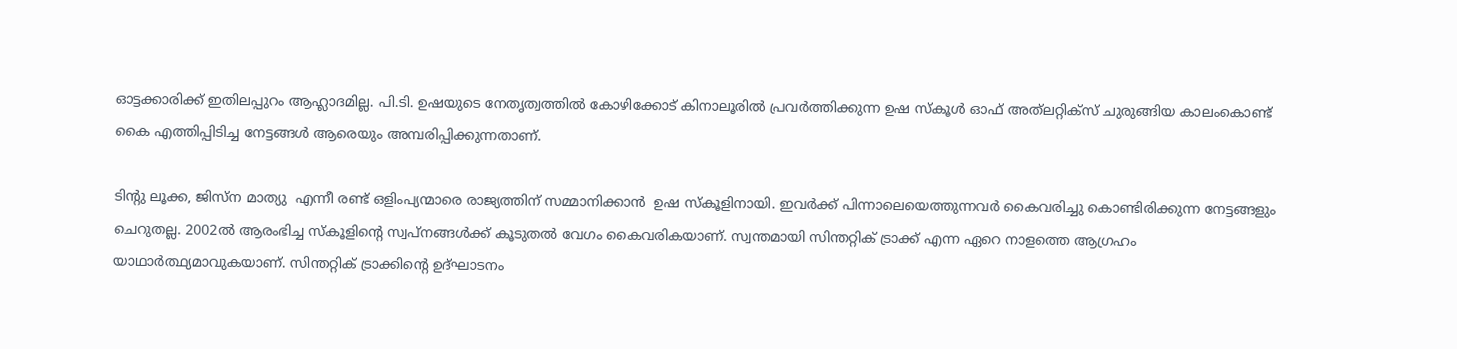ഓട്ടക്കാരിക്ക് ഇതിലപ്പുറം ആഹ്ലാദമില്ല. പി.ടി. ഉഷയുടെ നേതൃത്വത്തില്‍ കോഴിക്കോട് കിനാലൂരില്‍ പ്രവര്‍ത്തിക്കുന്ന ഉഷ സ്‌കൂള്‍ ഓഫ് അത്‌ലറ്റിക്‌സ് ചുരുങ്ങിയ കാലംകൊണ്ട് കൈ എത്തിപ്പിടിച്ച നേട്ടങ്ങള്‍ ആരെയും അമ്പരിപ്പിക്കുന്നതാണ്.

ടിന്റു ലൂക്ക, ജിസ്‌ന മാത്യു  എന്നീ രണ്ട് ഒളിംപ്യന്മാരെ രാജ്യത്തിന് സമ്മാനിക്കാന്‍  ഉഷ സ്‌കൂളിനായി. ഇവര്‍ക്ക് പിന്നാലെയെത്തുന്നവര്‍ കൈവരിച്ചു കൊണ്ടിരിക്കുന്ന നേട്ടങ്ങളും ചെറുതല്ല. 2002ല്‍ ആരംഭിച്ച സ്‌കൂളിന്റെ സ്വപ്‌നങ്ങള്‍ക്ക് കൂടുതല്‍ വേഗം കൈവരികയാണ്. സ്വന്തമായി സിന്തറ്റിക് ട്രാക്ക് എന്ന ഏറെ നാളത്തെ ആഗ്രഹം യാഥാര്‍ത്ഥ്യമാവുകയാണ്. സിന്തറ്റിക് ട്രാക്കിന്റെ ഉദ്ഘാടനം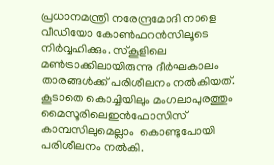പ്രധാനമന്ത്രി നരേന്ദ്രമോദി നാളെ വീഡിയോ കോണ്‍ഫറന്‍സിലൂടെ നിര്‍വ്വഹിക്കും. സ്‌കൂളിലെ മണ്‍ട്രാക്കിലായിരുന്നു ദീര്‍ഘകാലം താരങ്ങള്‍ക്ക് പരിശീലനം നല്‍കിയത്. കൂടാതെ കൊച്ചിയിലും മംഗലാപുരത്തും മൈസൂരിലെഇന്‍ഫോസിസ് കാമ്പസിലുമെല്ലാം  കൊണ്ടുപോയി പരിശീലനം നല്‍കി.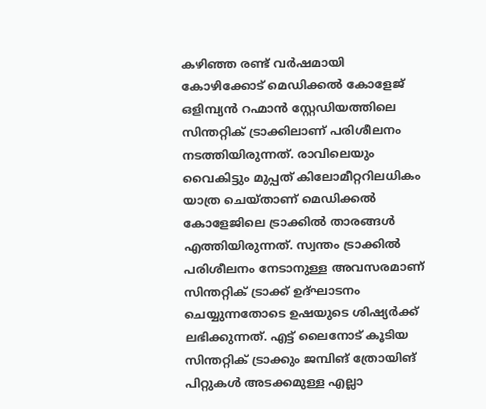കഴിഞ്ഞ രണ്ട് വര്‍ഷമായി കോഴിക്കോട് മെഡിക്കല്‍ കോളേജ് ഒളിമ്പ്യന്‍ റഹ്മാന്‍ സ്റ്റേഡിയത്തിലെ സിന്തറ്റിക് ട്രാക്കിലാണ് പരിശീലനം നടത്തിയിരുന്നത്. രാവിലെയും വൈകിട്ടും മുപ്പത് കിലോമീറ്ററിലധികം യാത്ര ചെയ്താണ് മെഡിക്കല്‍ കോളേജിലെ ട്രാക്കില്‍ താരങ്ങള്‍ എത്തിയിരുന്നത്. സ്വന്തം ട്രാക്കില്‍ പരിശീലനം നേടാനുള്ള അവസരമാണ് സിന്തറ്റിക് ട്രാക്ക് ഉദ്ഘാടനം ചെയ്യുന്നതോടെ ഉഷയുടെ ശിഷ്യര്‍ക്ക്  ലഭിക്കുന്നത്. എട്ട് ലൈനോട് കൂടിയ സിന്തറ്റിക് ട്രാക്കും ജമ്പിങ് ത്രോയിങ് പിറ്റുകള്‍ അടക്കമുള്ള എല്ലാ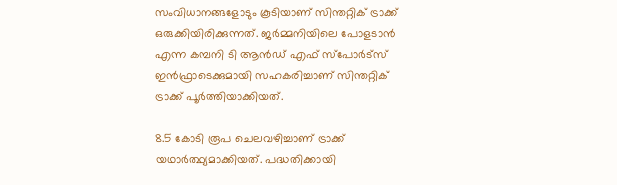സംവിധാനങ്ങളോടും കൂടിയാണ് സിന്തറ്റിക് ട്രാക്ക് ഒരുക്കിയിരിക്കുന്നത്. ജര്‍മ്മനിയിലെ പോളടാന്‍ എന്ന കമ്പനി ടി ആന്‍ഡ് എഫ് സ്‌പോര്‍ട്‌സ് ഇന്‍ഫ്രാടെക്കുമായി സഹകരിച്ചാണ് സിന്തറ്റിക് ട്രാക്ക് പൂര്‍ത്തിയാക്കിയത്.

8.5 കോടി രൂപ ചെലവഴിച്ചാണ് ട്രാക്ക് യഥാര്‍ത്ഥ്യമാക്കിയത്. പദ്ധതിക്കായി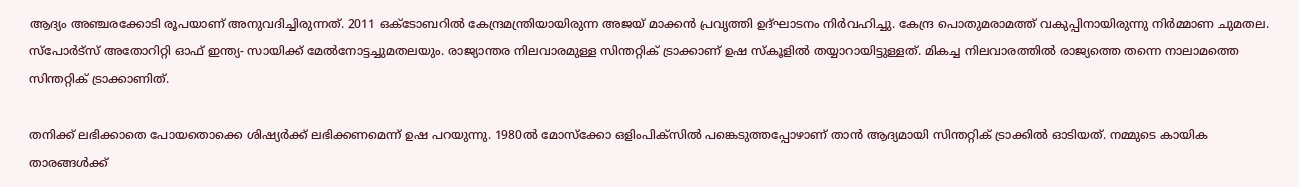ആദ്യം അഞ്ചരക്കോടി രൂപയാണ് അനുവദിച്ചിരുന്നത്. 2011 ഒക്‌ടോബറില്‍ കേന്ദ്രമന്ത്രിയായിരുന്ന അജയ് മാക്കന്‍ പ്രവൃത്തി ഉദ്ഘാടനം നിര്‍വഹിച്ചു. കേന്ദ്ര പൊതുമരാമത്ത് വകുപ്പിനായിരുന്നു നിര്‍മ്മാണ ചുമതല. സ്‌പോര്‍ട്‌സ് അതോറിറ്റി ഓഫ് ഇന്ത്യ- സായിക്ക് മേല്‍നോട്ടച്ചുമതലയും. രാജ്യാന്തര നിലവാരമുള്ള സിന്തറ്റിക് ട്രാക്കാണ് ഉഷ സ്‌കൂളില്‍ തയ്യാറായിട്ടുള്ളത്. മികച്ച നിലവാരത്തില്‍ രാജ്യത്തെ തന്നെ നാലാമത്തെ സിന്തറ്റിക് ട്രാക്കാണിത്.

തനിക്ക് ലഭിക്കാതെ പോയതൊക്കെ ശിഷ്യര്‍ക്ക് ലഭിക്കണമെന്ന് ഉഷ പറയുന്നു. 1980ല്‍ മോസ്‌ക്കോ ഒളിംപിക്‌സില്‍ പങ്കെടുത്തപ്പോഴാണ് താന്‍ ആദ്യമായി സിന്തറ്റിക് ട്രാക്കില്‍ ഓടിയത്. നമ്മുടെ കായിക താരങ്ങള്‍ക്ക്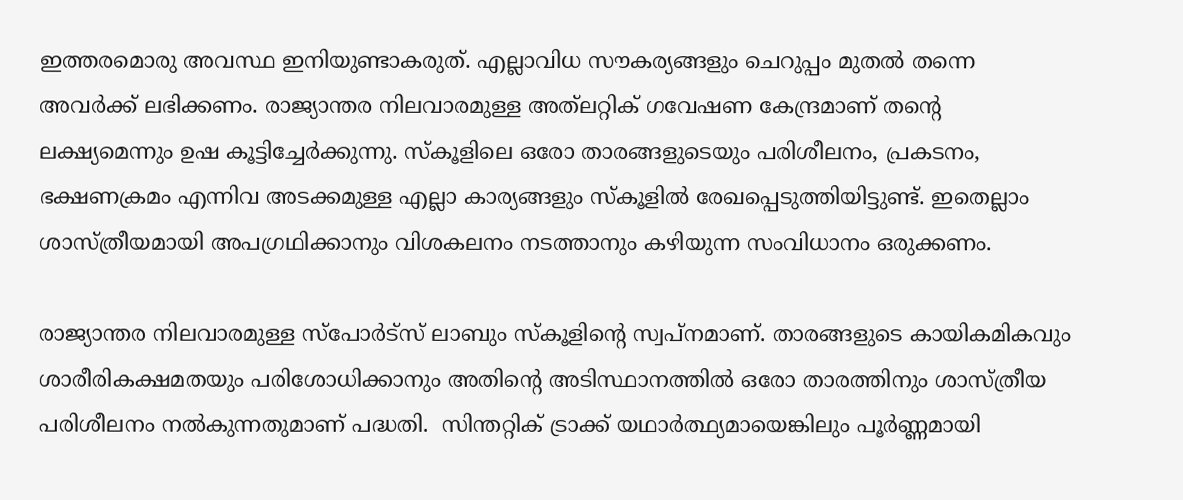ഇത്തരമൊരു അവസ്ഥ ഇനിയുണ്ടാകരുത്. എല്ലാവിധ സൗകര്യങ്ങളും ചെറുപ്പം മുതല്‍ തന്നെ അവര്‍ക്ക് ലഭിക്കണം. രാജ്യാന്തര നിലവാരമുള്ള അത്‌ലറ്റിക് ഗവേഷണ കേന്ദ്രമാണ് തന്റെ ലക്ഷ്യമെന്നും ഉഷ കൂട്ടിച്ചേര്‍ക്കുന്നു. സ്‌കൂളിലെ ഒരോ താരങ്ങളുടെയും പരിശീലനം, പ്രകടനം, ഭക്ഷണക്രമം എന്നിവ അടക്കമുള്ള എല്ലാ കാര്യങ്ങളും സ്‌കൂളില്‍ രേഖപ്പെടുത്തിയിട്ടുണ്ട്. ഇതെല്ലാം ശാസ്ത്രീയമായി അപഗ്രഥിക്കാനും വിശകലനം നടത്താനും കഴിയുന്ന സംവിധാനം ഒരുക്കണം.

രാജ്യാന്തര നിലവാരമുള്ള സ്‌പോര്‍ട്‌സ് ലാബും സ്‌കൂളിന്റെ സ്വപ്‌നമാണ്. താരങ്ങളുടെ കായികമികവും ശാരീരികക്ഷമതയും പരിശോധിക്കാനും അതിന്റെ അടിസ്ഥാനത്തില്‍ ഒരോ താരത്തിനും ശാസ്ത്രീയ പരിശീലനം നല്‍കുന്നതുമാണ് പദ്ധതി.  സിന്തറ്റിക് ട്രാക്ക് യഥാര്‍ത്ഥ്യമായെങ്കിലും പൂര്‍ണ്ണമായി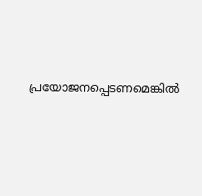പ്രയോജനപ്പെടണമെങ്കില്‍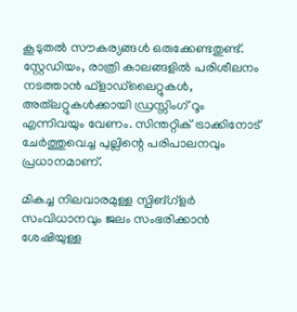കൂടുതല്‍ സൗകര്യങ്ങള്‍ ഒരുക്കേണ്ടതുണ്ട്. സ്റ്റേഡിയം, രാത്രി കാലങ്ങളില്‍ പരിശീലനം നടത്താന്‍ ഫ്‌ളാഡ്‌ലൈറ്റുകള്‍, അത്‌ലറ്റുകള്‍ക്കായി ഡ്രസ്സിംഗ് റൂം എന്നിവയും വേണം. സിന്തറ്റിക് ട്രാക്കിനോട് ചേര്‍ത്തുവെച്ച പുല്ലിന്റെ പരിപാലനവും പ്രധാനമാണ്.

മികച്ച നിലവാരമുള്ള സ്പിങ്ഗ്‌ളര്‍ സംവിധാനവും ജലം സംഭരിക്കാന്‍ ശേഷിയുള്ള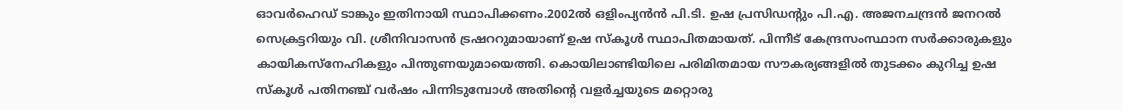ഓവര്‍ഹെഡ് ടാങ്കും ഇതിനായി സ്ഥാപിക്കണം.2002ല്‍ ഒളിംപ്യന്‍ന്‍ പി.ടി. ഉഷ പ്രസിഡന്റും പി.എ. അജനചന്ദ്രന്‍ ജനറല്‍ സെക്രട്ടറിയും വി. ശ്രീനിവാസന്‍ ട്രഷററുമായാണ് ഉഷ സ്‌കൂള്‍ സ്ഥാപിതമായത്. പിന്നീട് കേന്ദ്രസംസ്ഥാന സര്‍ക്കാരുകളും കായികസ്‌നേഹികളും പിന്തുണയുമായെത്തി. കൊയിലാണ്ടിയിലെ പരിമിതമായ സൗകര്യങ്ങളില്‍ തുടക്കം കുറിച്ച ഉഷ സ്‌കൂള്‍ പതിനഞ്ച് വര്‍ഷം പിന്നിടുമ്പോള്‍ അതിന്റെ വളര്‍ച്ചയുടെ മറ്റൊരു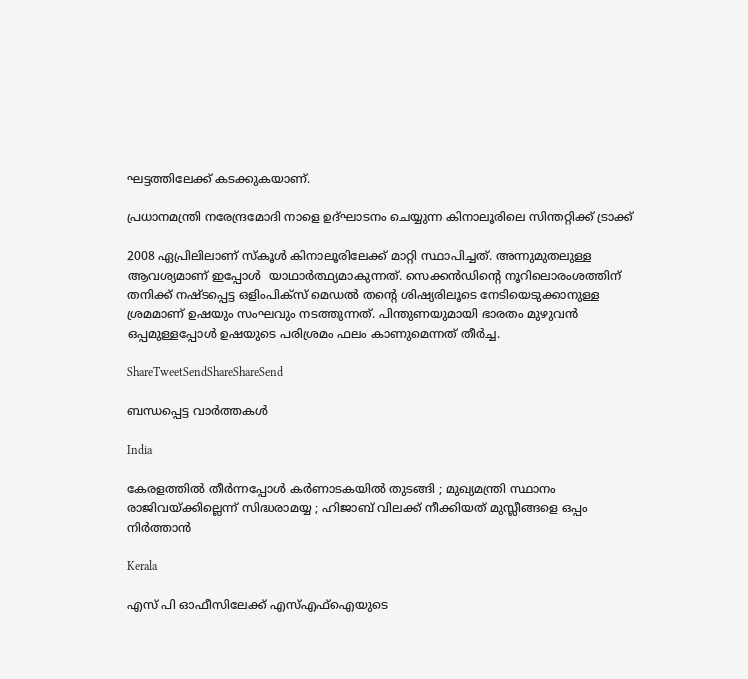ഘട്ടത്തിലേക്ക് കടക്കുകയാണ്.

പ്രധാനമന്ത്രി നരേന്ദ്രമോദി നാളെ ഉദ്ഘാടനം ചെയ്യുന്ന കിനാലൂരിലെ സിന്തറ്റിക്ക് ട്രാക്ക്‌

2008 ഏപ്രിലിലാണ് സ്‌കൂള്‍ കിനാലൂരിലേക്ക് മാറ്റി സ്ഥാപിച്ചത്. അന്നുമുതലുള്ള ആവശ്യമാണ് ഇപ്പോള്‍  യാഥാര്‍ത്ഥ്യമാകുന്നത്. സെക്കന്‍ഡിന്റെ നൂറിലൊരംശത്തിന് തനിക്ക് നഷ്ടപ്പെട്ട ഒളിംപിക്‌സ് മെഡല്‍ തന്റെ ശിഷ്യരിലൂടെ നേടിയെടുക്കാനുള്ള ശ്രമമാണ് ഉഷയും സംഘവും നടത്തുന്നത്. പിന്തുണയുമായി ഭാരതം മുഴുവന്‍ ഒപ്പമുള്ളപ്പോള്‍ ഉഷയുടെ പരിശ്രമം ഫലം കാണുമെന്നത് തീര്‍ച്ച.

ShareTweetSendShareShareSend

ബന്ധപ്പെട്ട വാര്‍ത്തകള്‍

India

കേരളത്തിൽ തീർന്നപ്പോൾ കർണാടകയിൽ തുടങ്ങി ; മുഖ്യമന്ത്രി സ്ഥാനം രാജിവയ്‌ക്കില്ലെന്ന് സിദ്ധരാമയ്യ ; ഹിജാബ് വിലക്ക് നീക്കിയത് മുസ്ലീങ്ങളെ ഒപ്പം നിർത്താൻ

Kerala

എസ് പി ഓഫീസിലേക്ക് എസ്എഫ്‌ഐയുടെ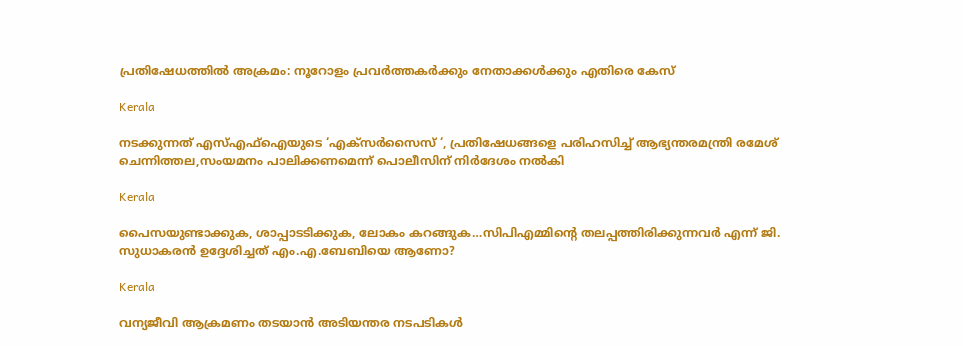പ്രതിഷേധത്തില്‍ അക്രമം: നൂറോളം പ്രവര്‍ത്തകര്‍ക്കും നേതാക്കള്‍ക്കും എതിരെ കേസ്

Kerala

നടക്കുന്നത് എസ്എഫ്‌ഐയുടെ ‘എക്‌സര്‍സൈസ് ‘, പ്രതിഷേധങ്ങളെ പരിഹസിച്ച് ആഭ്യന്തരമന്ത്രി രമേശ് ചെന്നിത്തല,സംയമനം പാലിക്കണമെന്ന് പൊലീസിന് നിര്‍ദേശം നല്‍കി

Kerala

പൈസയുണ്ടാക്കുക, ശാപ്പാടടിക്കുക, ലോകം കറങ്ങുക…സിപിഎമ്മിന്റെ തലപ്പത്തിരിക്കുന്നവര്‍ എന്ന് ജി. സുധാകരന്‍ ഉദ്ദേശിച്ചത് എം.എ.ബേബിയെ ആണോ?

Kerala

വന്യജീവി ആക്രമണം തടയാന്‍ അടിയന്തര നടപടികള്‍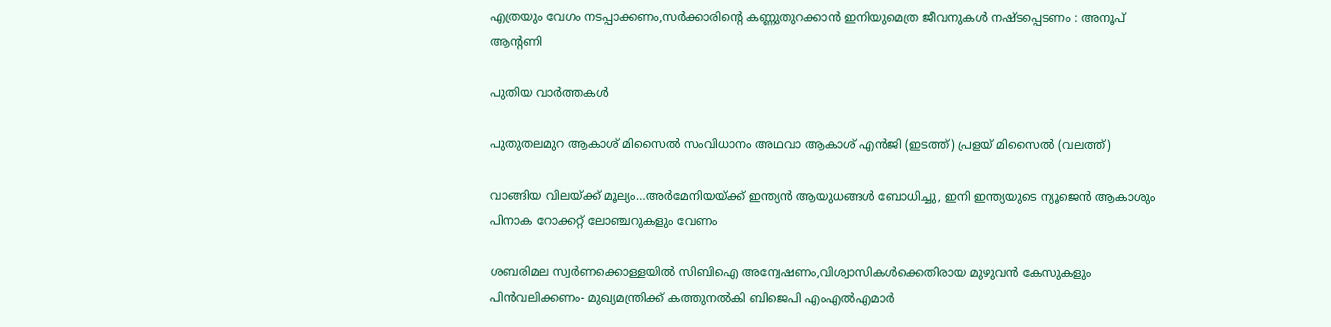എത്രയും വേഗം നടപ്പാക്കണം,സര്‍ക്കാരിന്റെ കണ്ണുതുറക്കാന്‍ ഇനിയുമെത്ര ജീവനുകള്‍ നഷ്ടപ്പെടണം : അനൂപ് ആന്റണി

പുതിയ വാര്‍ത്തകള്‍

പുതുതലമുറ ആകാശ് മിസൈല്‍ സംവിധാനം അഥവാ ആകാശ് എന്‍ജി (ഇടത്ത്) പ്രളയ് മിസൈല്‍ (വലത്ത്)

വാങ്ങിയ വിലയ്‌ക്ക് മൂല്യം…അര്‍മേനിയയ്‌ക്ക് ഇന്ത്യന്‍ ആയുധങ്ങള്‍ ബോധിച്ചു, ഇനി ഇന്ത്യയുടെ ന്യൂജെന്‍ ആകാശും പിനാക റോക്കറ്റ് ലോഞ്ചറുകളും വേണം

ശബരിമല സ്വര്‍ണക്കൊള്ളയില്‍ സിബിഐ അന്വേഷണം,വിശ്വാസികള്‍ക്കെതിരായ മുഴുവന്‍ കേസുകളും പിന്‍വലിക്കണം- മുഖ്യമന്ത്രിക്ക് കത്തുനല്‍കി ബിജെപി എംഎല്‍എമാര്‍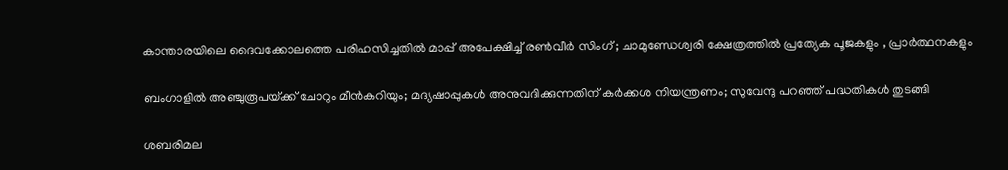കാന്താരയിലെ ദൈവക്കോലത്തെ പരിഹസിച്ചതിൽ മാപ്പ് അപേക്ഷിച്ച് രൺവീർ സിംഗ് ; ചാമുണ്ഡേശ്വരി ക്ഷേത്രത്തിൽ പ്രത്യേക പൂജകളും , പ്രാർത്ഥനകളും

ബംഗാളിൽ അഞ്ചുരൂപയ്‌ക്ക് ചോറും മീൻകറിയും; മദ്യഷാപ്പുകൾ അനുവദിക്കുന്നതിന് കർക്കശ നിയന്ത്രണം; സുവേന്ദു പറഞ്ഞ് പദ്ധതികൾ തുടങ്ങി

ശബരിമല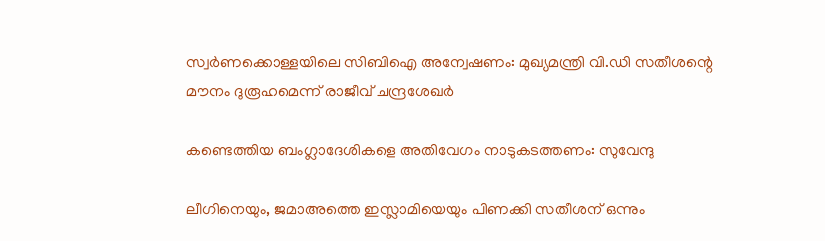സ്വര്‍ണക്കൊള്ളയിലെ സിബിഐ അന്വേഷണം: മുഖ്യമന്ത്രി വി.ഡി സതീശന്റെ മൗനം ദുരൂഹമെന്ന് രാജീവ് ചന്ദ്രശേഖര്‍

കണ്ടെത്തിയ ബംഗ്ലാദേശികളെ അതിവേഗം നാടുകടത്തണം: സുവേന്ദു

ലീഗിനെയും, ജമാഅത്തെ ഇസ്ലാമിയെയും പിണക്കി സതീശന് ഒന്നും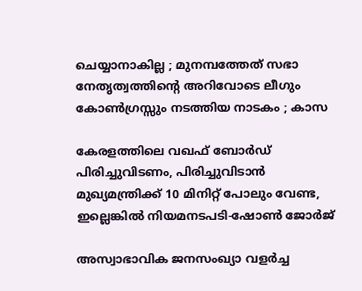ചെയ്യാനാകില്ല ; മുനമ്പത്തേത് സഭാ നേതൃത്വത്തിന്റെ അറിവോടെ ലീഗും കോൺഗ്രസ്സും നടത്തിയ നാടകം ; കാസ

കേരളത്തിലെ വഖഫ് ബോര്‍ഡ് പിരിച്ചുവിടണം, പിരിച്ചുവിടാന്‍ മുഖ്യമന്ത്രിക്ക് 10 മിനിറ്റ് പോലും വേണ്ട, ഇല്ലെങ്കില്‍ നിയമനടപടി-ഷോണ്‍ ജോര്‍ജ്

അസ്വാഭാവിക ജനസംഖ്യാ വളർച്ച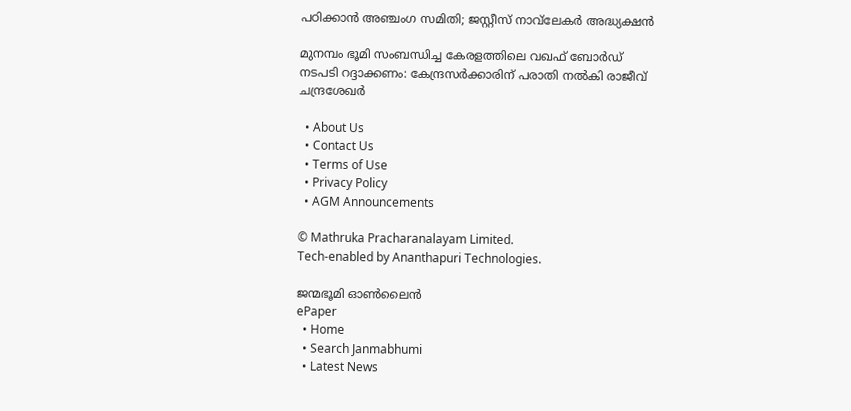പഠിക്കാൻ അഞ്ചംഗ സമിതി; ജസ്റ്റീസ് നാവ്‌ലേകർ അദ്ധ്യക്ഷൻ

മുനമ്പം ഭൂമി സംബന്ധിച്ച കേരളത്തിലെ വഖഫ് ബോര്‍ഡ് നടപടി റദ്ദാക്കണം: കേന്ദ്രസര്‍ക്കാരിന് പരാതി നല്‍കി രാജീവ് ചന്ദ്രശേഖര്‍

  • About Us
  • Contact Us
  • Terms of Use
  • Privacy Policy
  • AGM Announcements

© Mathruka Pracharanalayam Limited.
Tech-enabled by Ananthapuri Technologies.

ജന്മഭൂമി ഓണ്‍ലൈന്‍
ePaper
  • Home
  • Search Janmabhumi
  • Latest News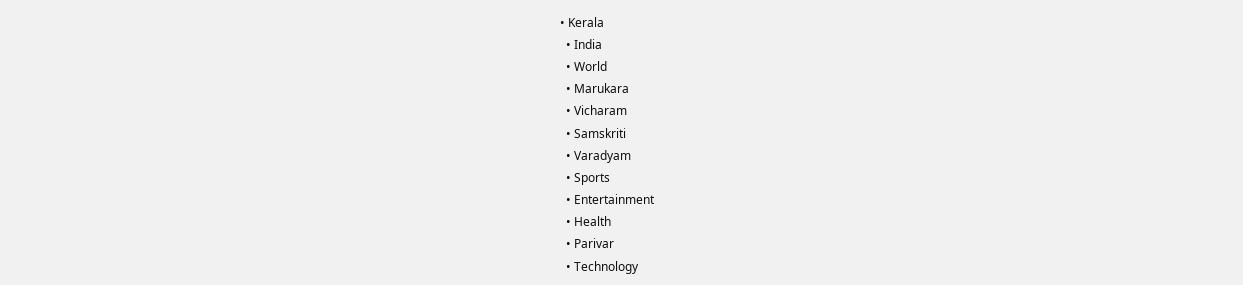• Kerala
  • India
  • World
  • Marukara
  • Vicharam
  • Samskriti
  • Varadyam
  • Sports
  • Entertainment
  • Health
  • Parivar
  • Technology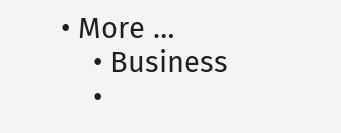• More …
    • Business
    •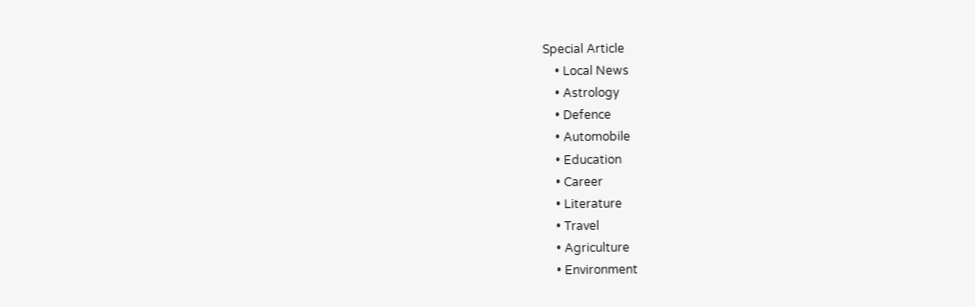Special Article
    • Local News
    • Astrology
    • Defence
    • Automobile
    • Education
    • Career
    • Literature
    • Travel
    • Agriculture
    • Environment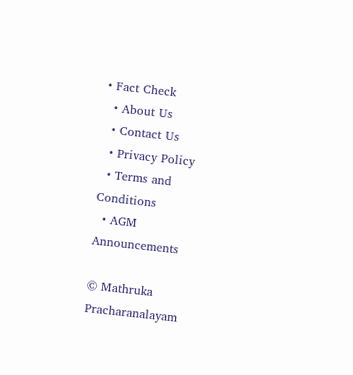• Fact Check
  • About Us
  • Contact Us
  • Privacy Policy
  • Terms and Conditions
  • AGM Announcements

© Mathruka Pracharanalayam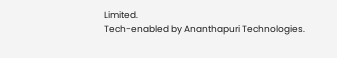Limited.
Tech-enabled by Ananthapuri Technologies.